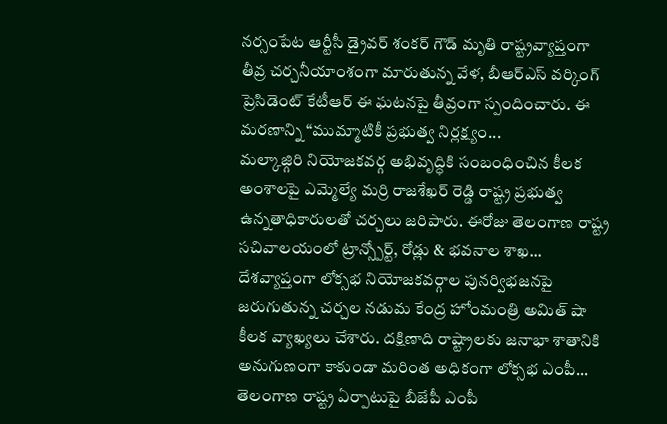నర్సంపేట ఆర్టీసీ డ్రైవర్ శంకర్ గౌడ్ మృతి రాష్ట్రవ్యాప్తంగా తీవ్ర చర్చనీయాంశంగా మారుతున్న వేళ, బీఆర్ఎస్ వర్కింగ్ ప్రెసిడెంట్ కేటీఆర్ ఈ ఘటనపై తీవ్రంగా స్పందించారు. ఈ మరణాన్ని “ముమ్మాటికీ ప్రభుత్వ నిర్లక్ష్యం...
మల్కాజ్గిరి నియోజకవర్గ అభివృద్ధికి సంబంధించిన కీలక అంశాలపై ఎమ్మెల్యే మర్రి రాజశేఖర్ రెడ్డి రాష్ట్ర ప్రభుత్వ ఉన్నతాధికారులతో చర్చలు జరిపారు. ఈరోజు తెలంగాణ రాష్ట్ర సచివాలయంలో ట్రాన్స్పోర్ట్, రోడ్లు & భవనాల శాఖ...
దేశవ్యాప్తంగా లోక్సభ నియోజకవర్గాల పునర్విభజనపై జరుగుతున్న చర్చల నడుమ కేంద్ర హోంమంత్రి అమిత్ షా కీలక వ్యాఖ్యలు చేశారు. దక్షిణాది రాష్ట్రాలకు జనాభా శాతానికి అనుగుణంగా కాకుండా మరింత అధికంగా లోక్సభ ఎంపీ...
తెలంగాణ రాష్ట్ర ఏర్పాటుపై బీజేపీ ఎంపీ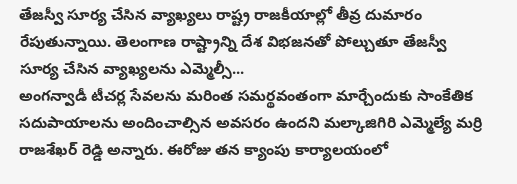తేజస్వీ సూర్య చేసిన వ్యాఖ్యలు రాష్ట్ర రాజకీయాల్లో తీవ్ర దుమారం రేపుతున్నాయి. తెలంగాణ రాష్ట్రాన్ని దేశ విభజనతో పోల్చుతూ తేజస్వీ సూర్య చేసిన వ్యాఖ్యలను ఎమ్మెల్సీ...
అంగన్వాడీ టీచర్ల సేవలను మరింత సమర్థవంతంగా మార్చేందుకు సాంకేతిక సదుపాయాలను అందించాల్సిన అవసరం ఉందని మల్కాజిగిరి ఎమ్మెల్యే మర్రి రాజశేఖర్ రెడ్డి అన్నారు. ఈరోజు తన క్యాంపు కార్యాలయంలో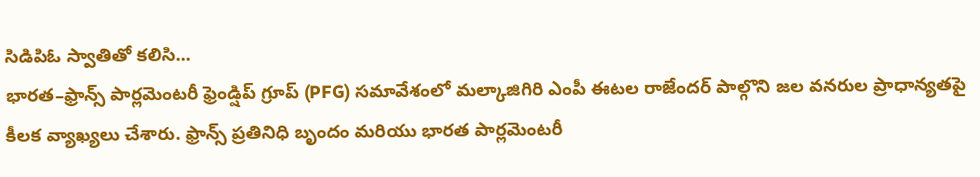సిడిపిఓ స్వాతితో కలిసి...
భారత–ఫ్రాన్స్ పార్లమెంటరీ ఫ్రెండ్షిప్ గ్రూప్ (PFG) సమావేశంలో మల్కాజిగిరి ఎంపీ ఈటల రాజేందర్ పాల్గొని జల వనరుల ప్రాధాన్యతపై కీలక వ్యాఖ్యలు చేశారు. ఫ్రాన్స్ ప్రతినిధి బృందం మరియు భారత పార్లమెంటరీ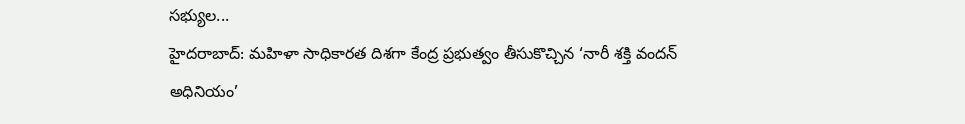సభ్యుల...
హైదరాబాద్: మహిళా సాధికారత దిశగా కేంద్ర ప్రభుత్వం తీసుకొచ్చిన ‘నారీ శక్తి వందన్ అధినియం’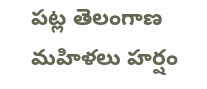పట్ల తెలంగాణ మహిళలు హర్షం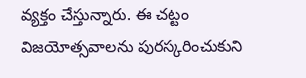వ్యక్తం చేస్తున్నారు. ఈ చట్టం విజయోత్సవాలను పురస్కరించుకుని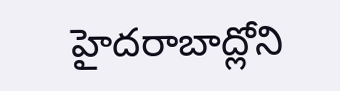హైదరాబాద్లోని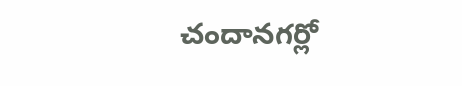చందానగర్లో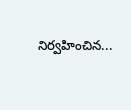నిర్వహించిన...